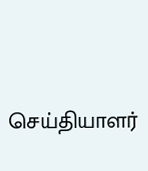செய்தியாளர்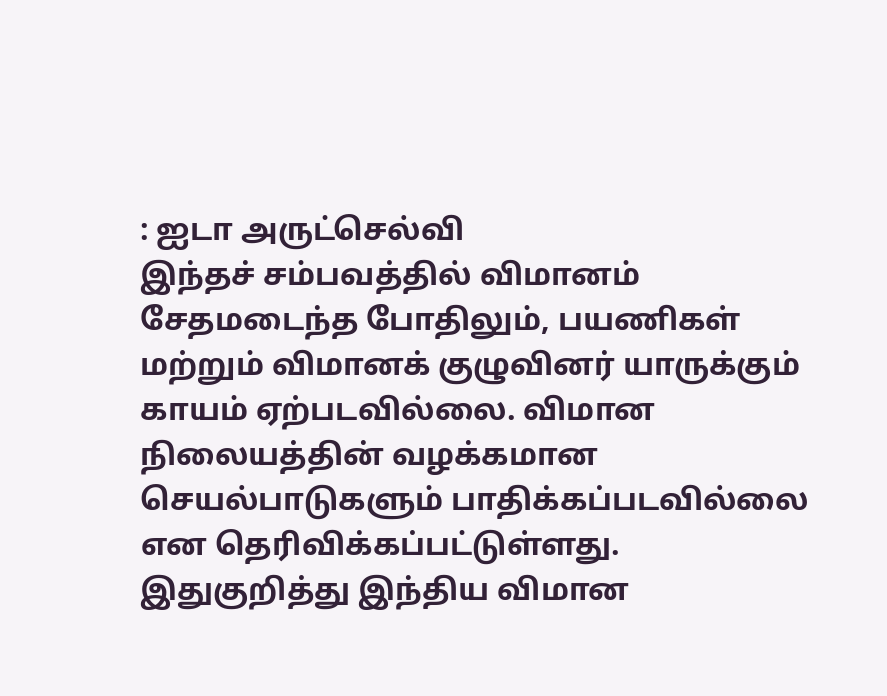: ஐடா அருட்செல்வி
இந்தச் சம்பவத்தில் விமானம் சேதமடைந்த போதிலும், பயணிகள் மற்றும் விமானக் குழுவினர் யாருக்கும் காயம் ஏற்படவில்லை. விமான நிலையத்தின் வழக்கமான செயல்பாடுகளும் பாதிக்கப்படவில்லை என தெரிவிக்கப்பட்டுள்ளது.
இதுகுறித்து இந்திய விமான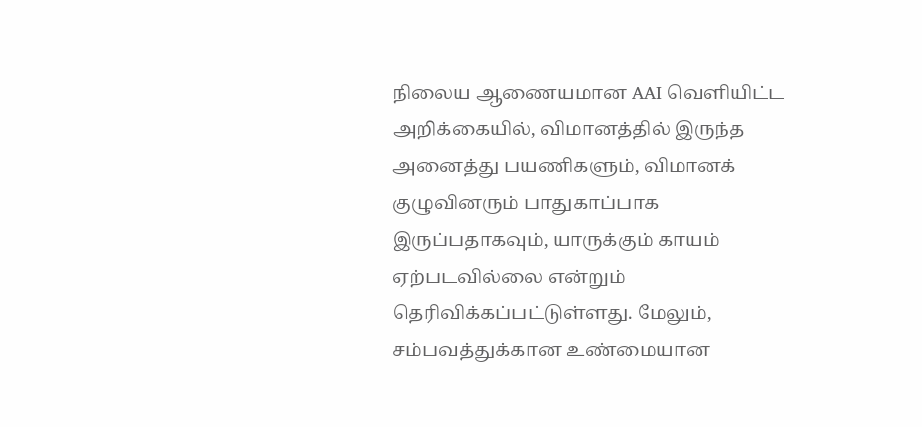நிலைய ஆணையமான AAI வெளியிட்ட அறிக்கையில், விமானத்தில் இருந்த அனைத்து பயணிகளும், விமானக் குழுவினரும் பாதுகாப்பாக இருப்பதாகவும், யாருக்கும் காயம் ஏற்படவில்லை என்றும் தெரிவிக்கப்பட்டுள்ளது. மேலும், சம்பவத்துக்கான உண்மையான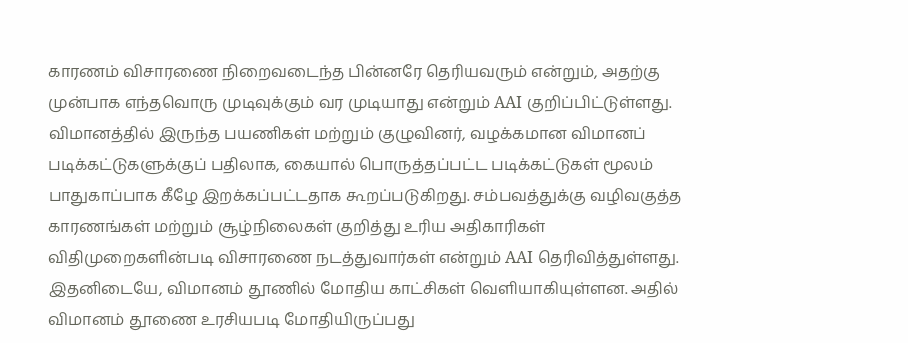காரணம் விசாரணை நிறைவடைந்த பின்னரே தெரியவரும் என்றும், அதற்கு முன்பாக எந்தவொரு முடிவுக்கும் வர முடியாது என்றும் AAI குறிப்பிட்டுள்ளது.
விமானத்தில் இருந்த பயணிகள் மற்றும் குழுவினர், வழக்கமான விமானப் படிக்கட்டுகளுக்குப் பதிலாக, கையால் பொருத்தப்பட்ட படிக்கட்டுகள் மூலம் பாதுகாப்பாக கீழே இறக்கப்பட்டதாக கூறப்படுகிறது. சம்பவத்துக்கு வழிவகுத்த காரணங்கள் மற்றும் சூழ்நிலைகள் குறித்து உரிய அதிகாரிகள் விதிமுறைகளின்படி விசாரணை நடத்துவார்கள் என்றும் AAI தெரிவித்துள்ளது.
இதனிடையே, விமானம் தூணில் மோதிய காட்சிகள் வெளியாகியுள்ளன. அதில் விமானம் தூணை உரசியபடி மோதியிருப்பது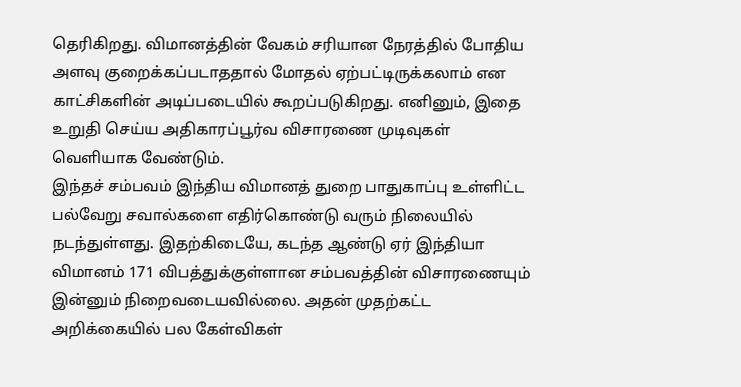தெரிகிறது. விமானத்தின் வேகம் சரியான நேரத்தில் போதிய அளவு குறைக்கப்படாததால் மோதல் ஏற்பட்டிருக்கலாம் என காட்சிகளின் அடிப்படையில் கூறப்படுகிறது. எனினும், இதை உறுதி செய்ய அதிகாரப்பூர்வ விசாரணை முடிவுகள் வெளியாக வேண்டும்.
இந்தச் சம்பவம் இந்திய விமானத் துறை பாதுகாப்பு உள்ளிட்ட பல்வேறு சவால்களை எதிர்கொண்டு வரும் நிலையில் நடந்துள்ளது. இதற்கிடையே, கடந்த ஆண்டு ஏர் இந்தியா விமானம் 171 விபத்துக்குள்ளான சம்பவத்தின் விசாரணையும் இன்னும் நிறைவடையவில்லை. அதன் முதற்கட்ட அறிக்கையில் பல கேள்விகள்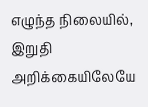எழுந்த நிலையில், இறுதி அறிக்கையிலேயே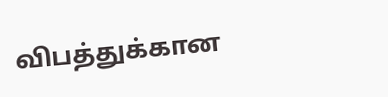விபத்துக்கான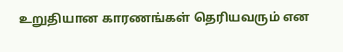உறுதியான காரணங்கள் தெரியவரும் என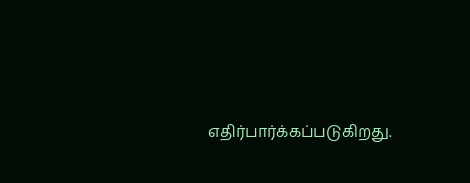எதிர்பார்க்கப்படுகிறது.